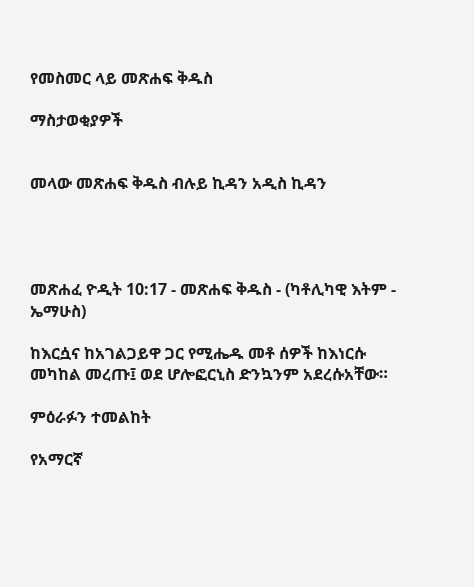የመስመር ላይ መጽሐፍ ቅዱስ

ማስታወቂያዎች


መላው መጽሐፍ ቅዱስ ብሉይ ኪዳን አዲስ ኪዳን




መጽሐፈ ዮዲት 10:17 - መጽሐፍ ቅዱስ - (ካቶሊካዊ እትም - ኤማሁስ)

ከእርሷና ከአገልጋይዋ ጋር የሚሔዱ መቶ ሰዎች ከእነርሱ መካከል መረጡ፤ ወደ ሆሎፎርኒስ ድንኳንም አደረሱአቸው።

ምዕራፉን ተመልከት

የአማርኛ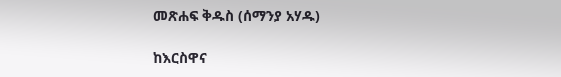መጽሐፍ ቅዱስ (ሰማንያ አሃዱ)

ከእርስዋና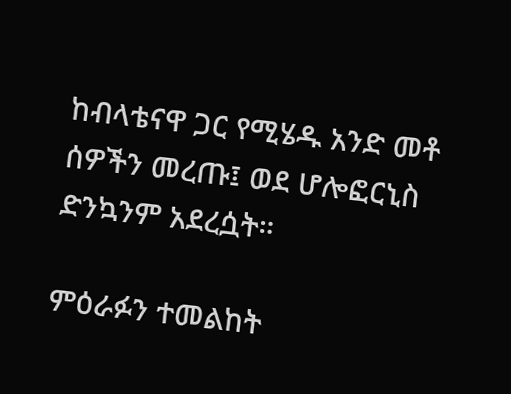ከብላቴናዋ ጋር የሚሄዱ አንድ መቶ ሰዎችን መረጡ፤ ወደ ሆሎፎርኒስ ድንኳንም አደረሷት።

ምዕራፉን ተመልከት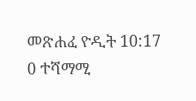መጽሐፈ ዮዲት 10:17
0 ተሻማሚ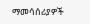ማመሳሰሪያዎች